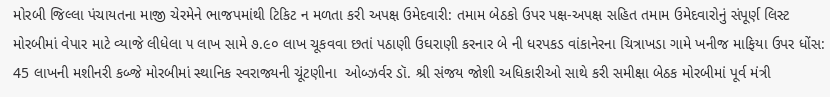મોરબી જિલ્લા પંચાયતના માજી ચેરમેને ભાજપમાંથી ટિકિટ ન મળતા કરી અપક્ષ ઉમેદવારી: તમામ બેઠકો ઉપર પક્ષ-અપક્ષ સહિત તમામ ઉમેદવારોનું સંપૂર્ણ લિસ્ટ મોરબીમાં વેપાર માટે વ્યાજે લીધેલા ૫ લાખ સામે ૭.૯૦ લાખ ચૂકવવા છતાં પઠાણી ઉઘરાણી કરનાર બે ની ધરપકડ વાંકાનેરના ચિત્રાખડા ગામે ખનીજ માફિયા ઉપર ધોંસ: 45 લાખની મશીનરી કબ્જે મોરબીમાં સ્થાનિક સ્વરાજ્યની ચૂંટણીના  ઓબ્ઝર્વર ડૉ. શ્રી સંજય જોશી અધિકારીઓ સાથે કરી સમીક્ષા બેઠક મોરબીમાં પૂર્વ મંત્રી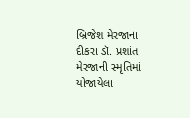બ્રિજેશ મેરજાના દીકરા ડૉ. પ્રશાંત મેરજાની સ્મૃતિમાં યોજાયેલા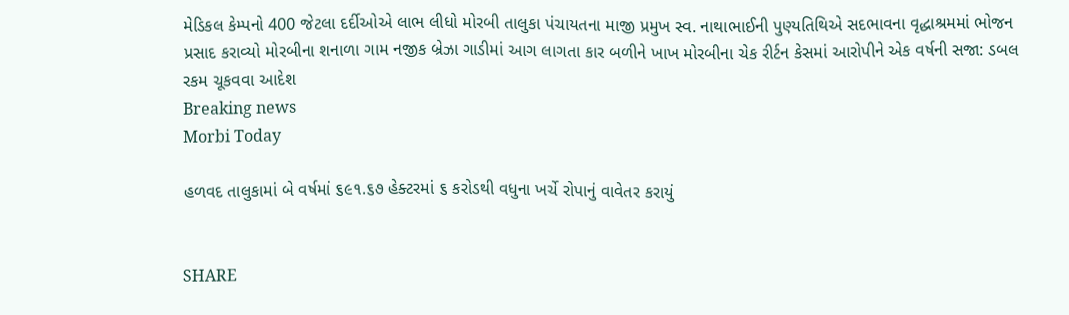મેડિકલ કેમ્પનો 400 જેટલા દર્દીઓએ લાભ લીધો મોરબી તાલુકા પંચાયતના માજી પ્રમુખ સ્વ. નાથાભાઈની પુણ્યતિથિએ સદભાવના વૃદ્ધાશ્રમમાં ભોજન પ્રસાદ કરાવ્યો મોરબીના શનાળા ગામ નજીક બ્રેઝા ગાડીમાં આગ લાગતા કાર બળીને ખાખ મોરબીના ચેક રીર્ટન કેસમાં આરોપીને એક વર્ષની સજા: ડબલ રકમ ચૂકવવા આદેશ
Breaking news
Morbi Today

હળવદ તાલુકામાં બે વર્ષમાં ૬૯૧.૬૭ હેક્ટરમાં ૬ કરોડથી વધુના ખર્ચે રોપાનું વાવેતર કરાયું


SHARE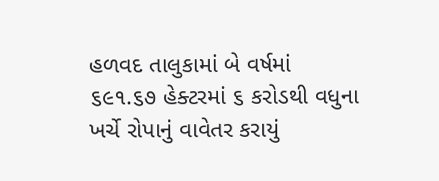હળવદ તાલુકામાં બે વર્ષમાં ૬૯૧.૬૭ હેક્ટરમાં ૬ કરોડથી વધુના ખર્ચે રોપાનું વાવેતર કરાયું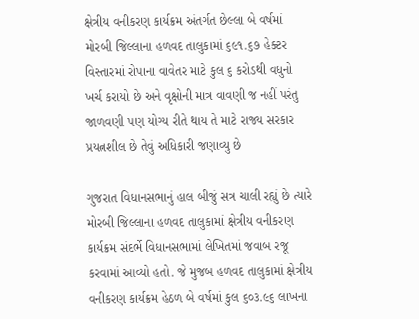ક્ષેત્રીય વનીકરણ કાર્યક્રમ અંતર્ગત છેલ્લા બે વર્ષમાં મોરબી જિલ્લાના હળવદ તાલુકામાં ૬૯૧.૬૭ હેક્ટર વિસ્તારમાં રોપાના વાવેતર માટે કુલ ૬ કરોડથી વધુનો ખર્ચ કરાયો છે અને વૃક્ષોની માત્ર વાવણી જ નહીં પરંતુ જાળવણી પણ યોગ્ય રીતે થાય તે માટે રાજ્ય સરકાર પ્રયત્નશીલ છે તેવું અધિકારી જણાવ્યુ છે

ગુજરાત વિધાનસભાનું હાલ બીજું સત્ર ચાલી રહ્યું છે ત્યારે મોરબી જિલ્લાના હળવદ તાલુકામાં ક્ષેત્રીય વનીકરણ કાર્યક્રમ સંદર્ભે વિધાનસભામાં લેખિતમાં જવાબ રજૂ કરવામાં આવ્યો હતો. જે મુજબ હળવદ તાલુકામાં ક્ષેત્રીય વનીકરણ કાર્યક્રમ હેઠળ બે વર્ષમાં કુલ ૬૦૩.૯૬ લાખના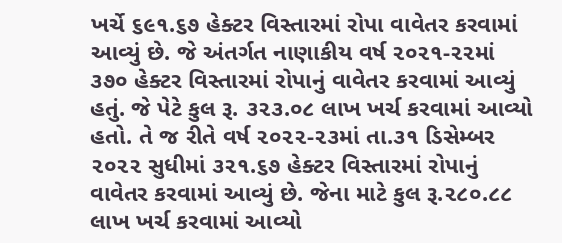ખર્ચે ૬૯૧.૬૭ હેક્ટર વિસ્તારમાં રોપા વાવેતર કરવામાં આવ્યું છે. જે અંતર્ગત નાણાકીય વર્ષ ૨૦૨૧-૨૨માં ૩૭૦ હેક્ટર વિસ્તારમાં રોપાનું વાવેતર કરવામાં આવ્યું હતું. જે પેટે કુલ રૂ. ૩૨૩.૦૮ લાખ ખર્ચ કરવામાં આવ્યો હતો. તે જ રીતે વર્ષ ૨૦૨૨-૨૩માં તા.૩૧ ડિસેમ્બર ૨૦૨૨ સુધીમાં ૩૨૧.૬૭ હેક્ટર વિસ્તારમાં રોપાનું વાવેતર કરવામાં આવ્યું છે. જેના માટે કુલ રૂ.૨૮૦.૮૮ લાખ ખર્ચ કરવામાં આવ્યો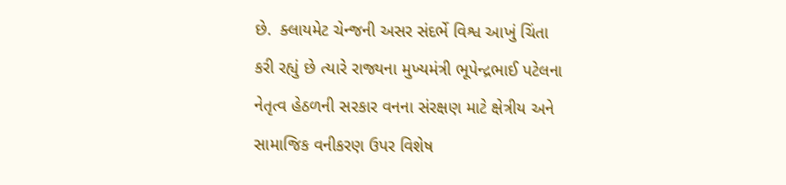છે.  ક્લાયમેટ ચેન્જની અસર સંદર્ભે વિશ્વ આખું ચિંતા કરી રહ્યું છે ત્યારે રાજ્યના મુખ્યમંત્રી ભૂપેન્દ્રભાઈ પટેલના નેતૃત્વ હેઠળની સરકાર વનના સંરક્ષણ માટે ક્ષેત્રીય અને સામાજિક વનીકરણ ઉપર વિશેષ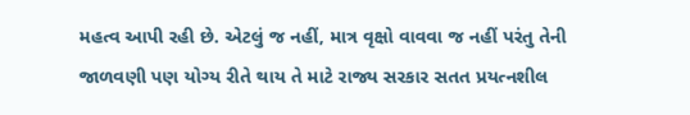મહત્વ આપી રહી છે. એટલું જ નહીં, માત્ર વૃક્ષો વાવવા જ નહીં પરંતુ તેની જાળવણી પણ યોગ્ય રીતે થાય તે માટે રાજ્ય સરકાર સતત પ્રયત્નશીલ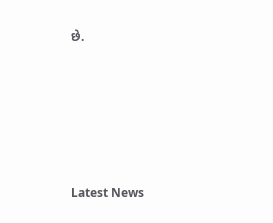છે.






Latest News